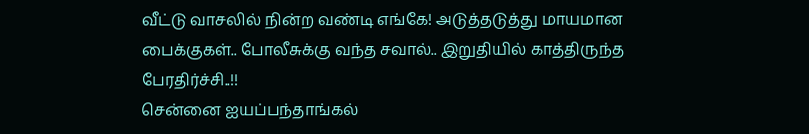வீட்டு வாசலில் நின்ற வண்டி எங்கே! அடுத்தடுத்து மாயமான பைக்குகள்.. போலீசுக்கு வந்த சவால்.. இறுதியில் காத்திருந்த பேரதிர்ச்சி..!!
சென்னை ஐயப்பந்தாங்கல்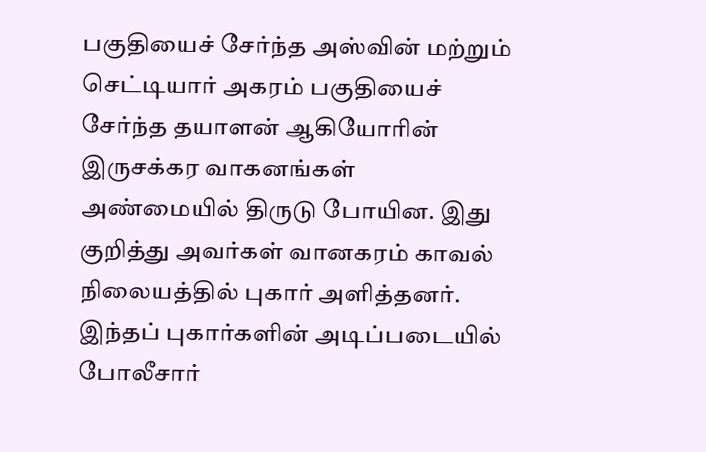பகுதியைச் சேர்ந்த அஸ்வின் மற்றும் செட்டியார் அகரம் பகுதியைச் சேர்ந்த தயாளன் ஆகியோரின் இருசக்கர வாகனங்கள் அண்மையில் திருடு போயின. இது குறித்து அவர்கள் வானகரம் காவல் நிலையத்தில் புகார் அளித்தனர். இந்தப் புகார்களின் அடிப்படையில் போலீசார்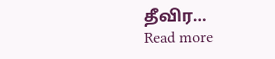தீவிர…
Read more